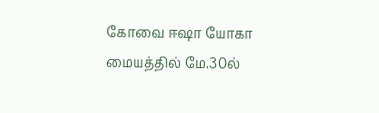கோவை ஈஷா யோகா மையத்தில் மே.30ல்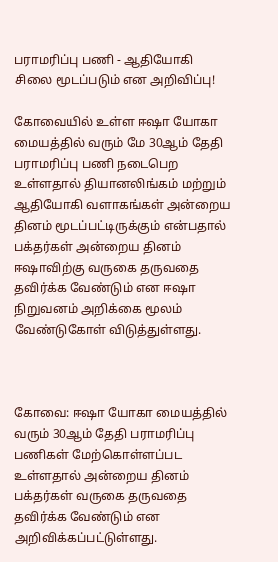பராமரிப்பு பணி - ஆதியோகி சிலை மூடப்படும் என அறிவிப்பு!

கோவையில் உள்ள ஈஷா யோகா மையத்தில்‌ வரும்‌ மே 30ஆம்‌ தேதி பராமரிப்பு பணி நடைபெற உள்ளதால்‌ தியானலிங்கம்‌ மற்றும்‌ ஆதியோகி வளாகங்கள்‌ அன்றைய தினம்‌ மூடப்பட்டிருக்கும் என்பதால் பக்தர்கள்‌ அன்றைய தினம்‌ ஈஷாவிற்கு வருகை தருவதை தவிர்க்க வேண்டும் என ஈஷா நிறுவனம் அறிக்கை மூலம் வேண்டுகோள் விடுத்துள்ளது.



கோவை: ஈஷா யோகா மையத்தில் வரும் 30ஆம் தேதி பராமரிப்பு பணிகள் மேற்கொள்ளப்பட உள்ளதால் அன்றைய தினம் பக்தர்கள் வருகை தருவதை தவிர்க்க வேண்டும் என அறிவிக்கப்பட்டுள்ளது.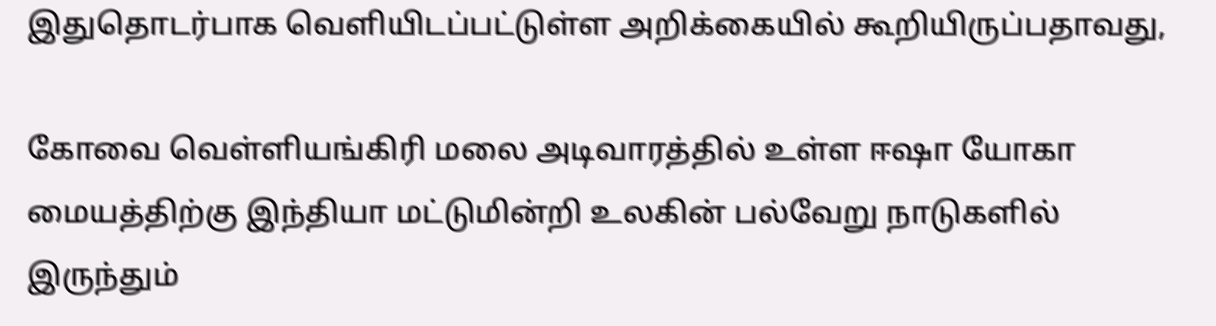இதுதொடர்பாக வெளியிடப்பட்டுள்ள அறிக்கையில் கூறியிருப்பதாவது,

கோவை வெள்ளியங்கிரி மலை அடிவாரத்தில்‌ உள்ள ஈஷா யோகா மையத்திற்கு இந்தியா மட்டுமின்றி உலகின்‌ பல்வேறு நாடுகளில்‌ இருந்தும்‌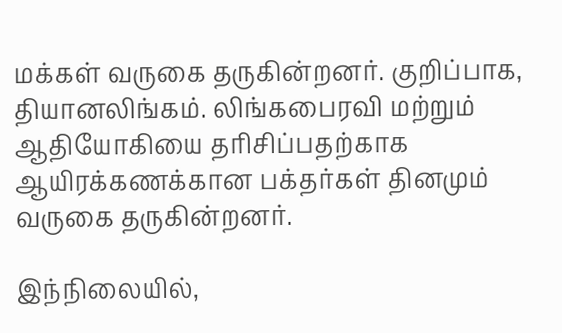மக்கள்‌ வருகை தருகின்றனர்‌. குறிப்பாக, தியானலிங்கம்‌. லிங்கபைரவி மற்றும்‌ ஆதியோகியை தரிசிப்பதற்காக ஆயிரக்கணக்கான பக்தர்கள்‌ தினமும்‌ வருகை தருகின்றனர்.

இந்நிலையில்‌,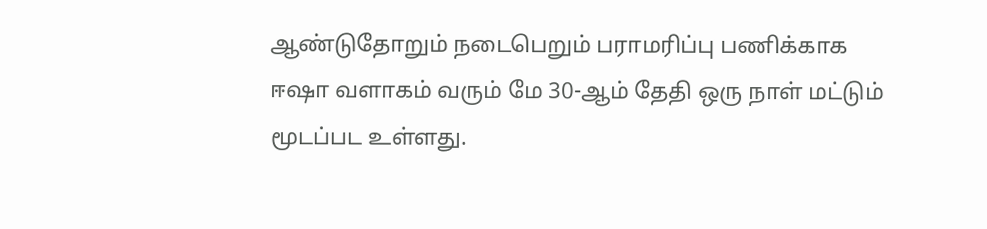ஆண்டுதோறும்‌ நடைபெறும்‌ பராமரிப்பு பணிக்காக ஈஷா வளாகம்‌ வரும்‌ மே 30-ஆம்‌ தேதி ஒரு நாள்‌ மட்டும்‌ மூடப்பட உள்ளது.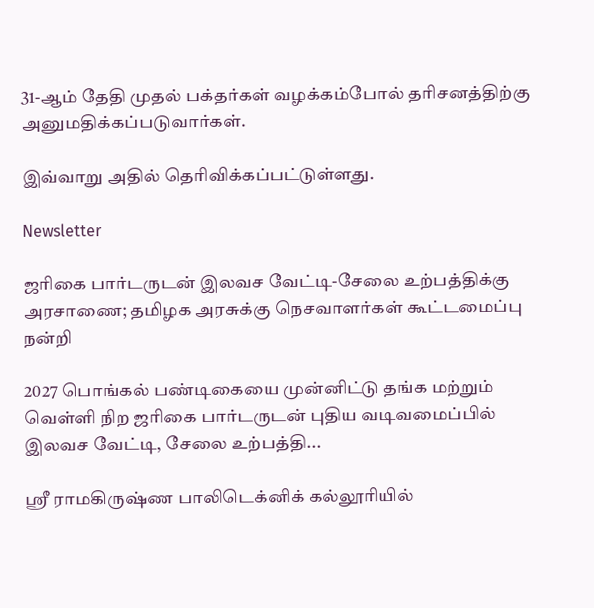31-ஆம்‌ தேதி முதல்‌ பக்தர்கள்‌ வழக்கம்போல்‌ தரிசனத்திற்கு அனுமதிக்கப்படுவார்கள்‌.

இவ்வாறு அதில் தெரிவிக்கப்பட்டுள்ளது.

Newsletter

ஜரிகை பார்டருடன் இலவச வேட்டி-சேலை உற்பத்திக்கு அரசாணை; தமிழக அரசுக்கு நெசவாளர்கள் கூட்டமைப்பு நன்றி

2027 பொங்கல் பண்டிகையை முன்னிட்டு தங்க மற்றும் வெள்ளி நிற ஜரிகை பார்டருடன் புதிய வடிவமைப்பில் இலவச வேட்டி, சேலை உற்பத்தி...

ஸ்ரீ ராமகிருஷ்ண பாலிடெக்னிக் கல்லூரியில்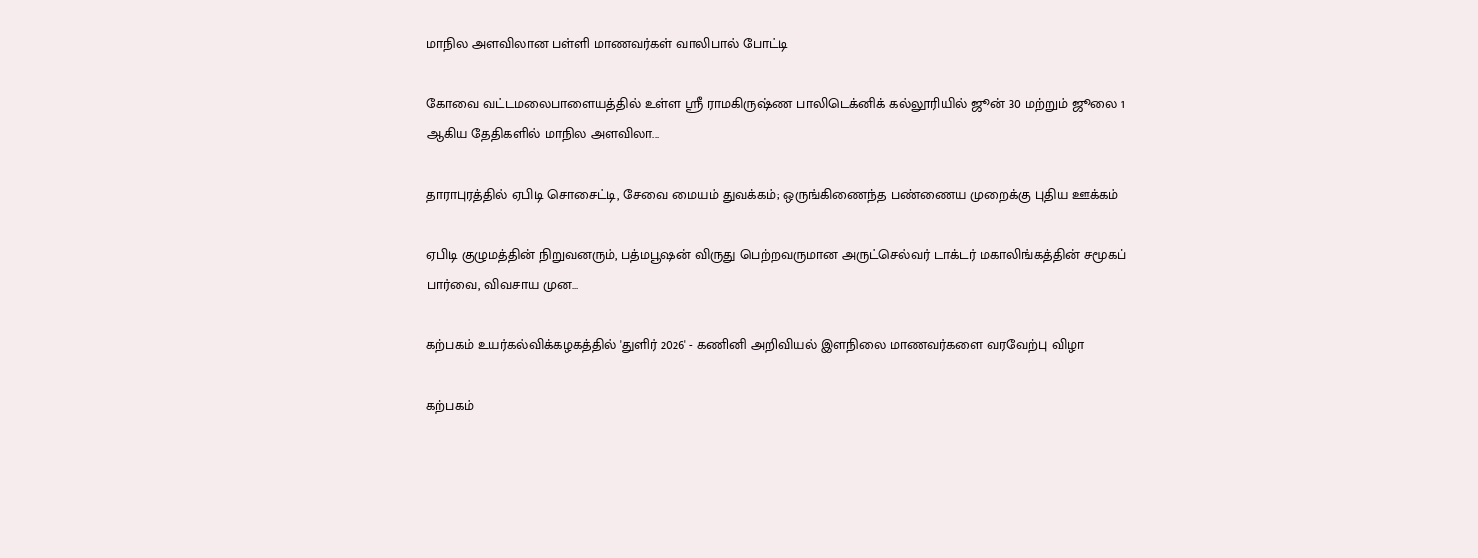மாநில அளவிலான பள்ளி மாணவர்கள் வாலிபால் போட்டி

கோவை வட்டமலைபாளையத்தில் உள்ள ஸ்ரீ ராமகிருஷ்ண பாலிடெக்னிக் கல்லூரியில் ஜூன் 30 மற்றும் ஜூலை 1 ஆகிய தேதிகளில் மாநில அளவிலா...

தாராபுரத்தில் ஏபிடி சொசைட்டி, சேவை மையம் துவக்கம்; ஒருங்கிணைந்த பண்ணைய முறைக்கு புதிய ஊக்கம்

ஏபிடி குழுமத்தின் நிறுவனரும், பத்மபூஷன் விருது பெற்றவருமான அருட்செல்வர் டாக்டர் மகாலிங்கத்தின் சமூகப் பார்வை, விவசாய முன...

கற்பகம் உயர்கல்விக்கழகத்தில் 'துளிர் 2026' - கணினி அறிவியல் இளநிலை மாணவர்களை வரவேற்பு விழா

கற்பகம்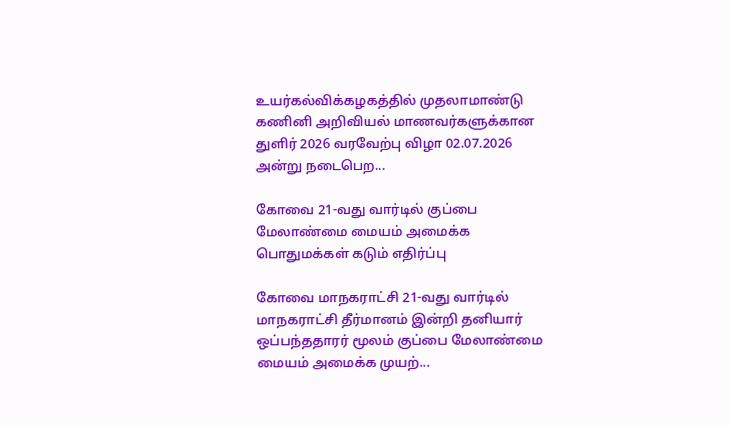உயர்கல்விக்கழகத்தில் முதலாமாண்டு கணினி அறிவியல் மாணவர்களுக்கான துளிர் 2026 வரவேற்பு விழா 02.07.2026 அன்று நடைபெற...

கோவை 21-வது வார்டில் குப்பை மேலாண்மை மையம் அமைக்க பொதுமக்கள் கடும் எதிர்ப்பு

கோவை மாநகராட்சி 21-வது வார்டில் மாநகராட்சி தீர்மானம் இன்றி தனியார் ஒப்பந்ததாரர் மூலம் குப்பை மேலாண்மை மையம் அமைக்க முயற்...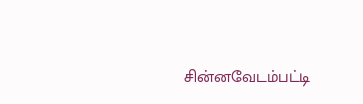சின்னவேடம்பட்டி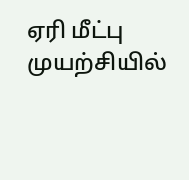ஏரி மீட்பு முயற்சியில்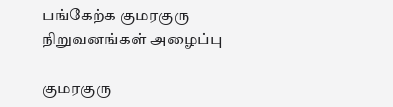பங்கேற்க குமரகுரு நிறுவனங்கள் அழைப்பு

குமரகுரு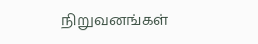நிறுவனங்கள்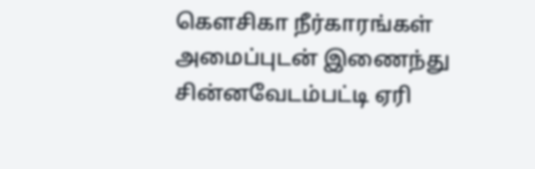கெளசிகா நீர்காரங்கள் அமைப்புடன் இணைந்து சின்னவேடம்பட்டி ஏரி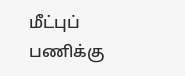மீட்புப் பணிக்கு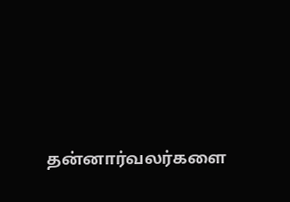தன்னார்வலர்களை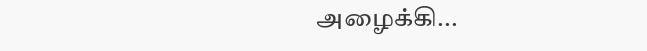அழைக்கி...